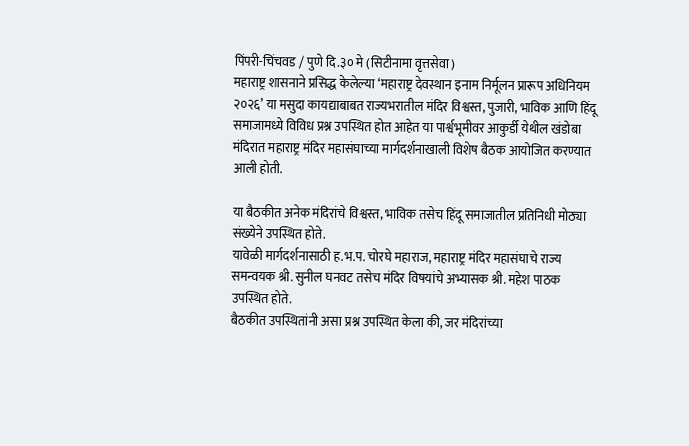पिंपरी-चिंचवड / पुणे दि.३० मे (सिटीनामा वृत्तसेवा)
महाराष्ट्र शासनाने प्रसिद्ध केलेल्या ‘महाराष्ट्र देवस्थान इनाम निर्मूलन प्रारूप अधिनियम २०२६’ या मसुदा कायद्याबाबत राज्यभरातील मंदिर विश्वस्त, पुजारी, भाविक आणि हिंदू समाजामध्ये विविध प्रश्न उपस्थित होत आहेत या पार्श्वभूमीवर आकुर्डी येथील खंडोबा मंदिरात महाराष्ट्र मंदिर महासंघाच्या मार्गदर्शनाखाली विशेष बैठक आयोजित करण्यात आली होती.

या बैठकीत अनेक मंदिरांचे विश्वस्त, भाविक तसेच हिंदू समाजातील प्रतिनिधी मोठ्या संख्येने उपस्थित होते.
यावेळी मार्गदर्शनासाठी ह.भ.प. चोरघे महाराज, महाराष्ट्र मंदिर महासंघाचे राज्य समन्वयक श्री. सुनील घनवट तसेच मंदिर विषयांचे अभ्यासक श्री. महेश पाठक उपस्थित होते.
बैठकीत उपस्थितांनी असा प्रश्न उपस्थित केला की, जर मंदिरांच्या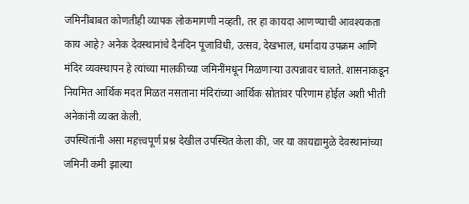जमिनींबाबत कोणतीही व्यापक लोकमागणी नव्हती, तर हा कायदा आणण्याची आवश्यकता काय आहे? अनेक देवस्थानांचे दैनंदिन पूजाविधी, उत्सव, देखभाल, धर्मादाय उपक्रम आणि मंदिर व्यवस्थापन हे त्यांच्या मालकीच्या जमिनींमधून मिळणाऱ्या उत्पन्नावर चालते. शासनाकडून नियमित आर्थिक मदत मिळत नसताना मंदिरांच्या आर्थिक स्रोतांवर परिणाम होईल अशी भीती अनेकांनी व्यक्त केली.
उपस्थितांनी असा महत्त्वपूर्ण प्रश्न देखील उपस्थित केला की, जर या कायद्यामुळे देवस्थानांच्या जमिनी कमी झाल्या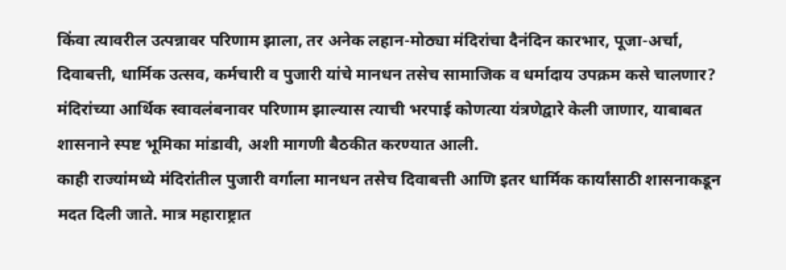किंवा त्यावरील उत्पन्नावर परिणाम झाला, तर अनेक लहान-मोठ्या मंदिरांचा दैनंदिन कारभार, पूजा-अर्चा, दिवाबत्ती, धार्मिक उत्सव, कर्मचारी व पुजारी यांचे मानधन तसेच सामाजिक व धर्मादाय उपक्रम कसे चालणार? मंदिरांच्या आर्थिक स्वावलंबनावर परिणाम झाल्यास त्याची भरपाई कोणत्या यंत्रणेद्वारे केली जाणार, याबाबत शासनाने स्पष्ट भूमिका मांडावी, अशी मागणी बैठकीत करण्यात आली.
काही राज्यांमध्ये मंदिरांतील पुजारी वर्गाला मानधन तसेच दिवाबत्ती आणि इतर धार्मिक कार्यांसाठी शासनाकडून मदत दिली जाते. मात्र महाराष्ट्रात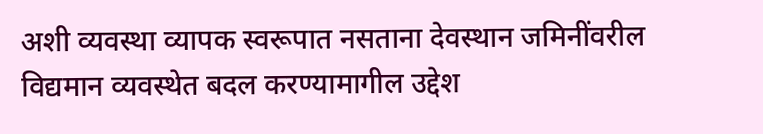अशी व्यवस्था व्यापक स्वरूपात नसताना देवस्थान जमिनींवरील विद्यमान व्यवस्थेत बदल करण्यामागील उद्देश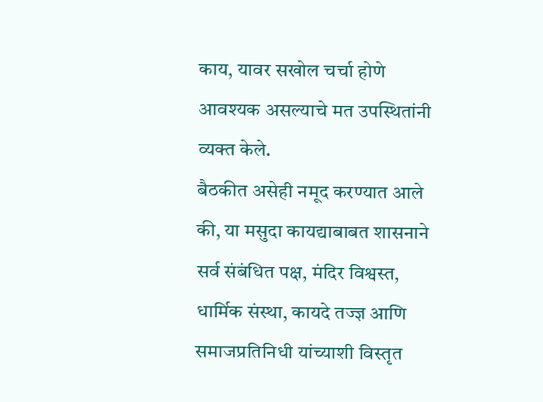काय, यावर सखोल चर्चा होणे आवश्यक असल्याचे मत उपस्थितांनी व्यक्त केले.
बैठकीत असेही नमूद करण्यात आले की, या मसुदा कायद्याबाबत शासनाने सर्व संबंधित पक्ष, मंदिर विश्वस्त, धार्मिक संस्था, कायदे तज्ज्ञ आणि समाजप्रतिनिधी यांच्याशी विस्तृत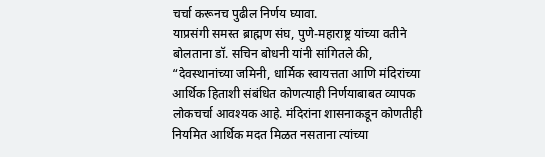चर्चा करूनच पुढील निर्णय घ्यावा.
याप्रसंगी समस्त ब्राह्मण संघ, पुणे-महाराष्ट्र यांच्या वतीने बोलताना डॉ. सचिन बोधनी यांनी सांगितले की, “देवस्थानांच्या जमिनी, धार्मिक स्वायत्तता आणि मंदिरांच्या आर्थिक हिताशी संबंधित कोणत्याही निर्णयाबाबत व्यापक लोकचर्चा आवश्यक आहे. मंदिरांना शासनाकडून कोणतीही नियमित आर्थिक मदत मिळत नसताना त्यांच्या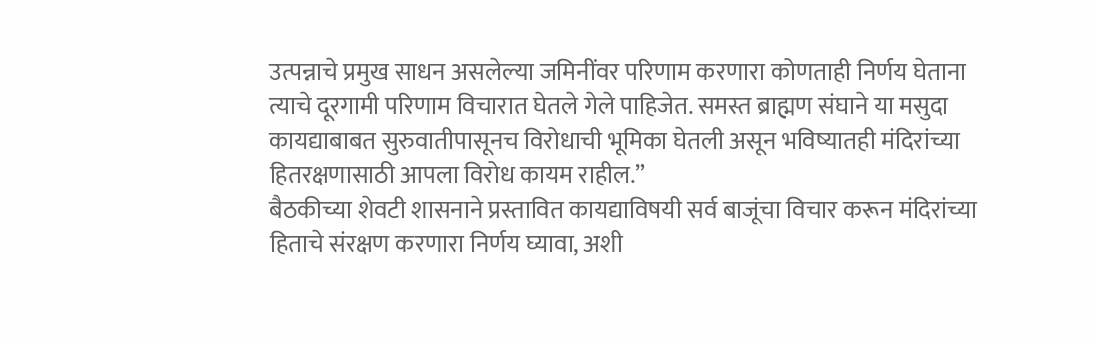उत्पन्नाचे प्रमुख साधन असलेल्या जमिनींवर परिणाम करणारा कोणताही निर्णय घेताना त्याचे दूरगामी परिणाम विचारात घेतले गेले पाहिजेत. समस्त ब्राह्मण संघाने या मसुदा कायद्याबाबत सुरुवातीपासूनच विरोधाची भूमिका घेतली असून भविष्यातही मंदिरांच्या हितरक्षणासाठी आपला विरोध कायम राहील.”
बैठकीच्या शेवटी शासनाने प्रस्तावित कायद्याविषयी सर्व बाजूंचा विचार करून मंदिरांच्या हिताचे संरक्षण करणारा निर्णय घ्यावा, अशी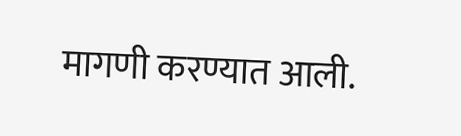मागणी करण्यात आली.